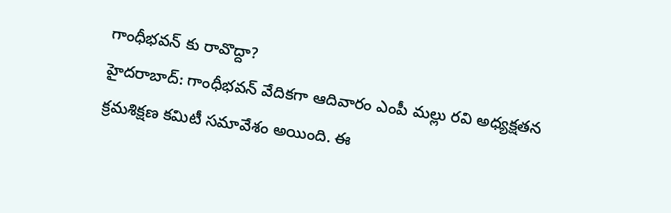గాంధీభవన్ కు రావొద్దా?
హైదరాబాద్: గాంధీభవన్ వేదికగా ఆదివారం ఎంపీ మల్లు రవి అధ్యక్షతన క్రమశిక్షణ కమిటీ సమావేశం అయింది. ఈ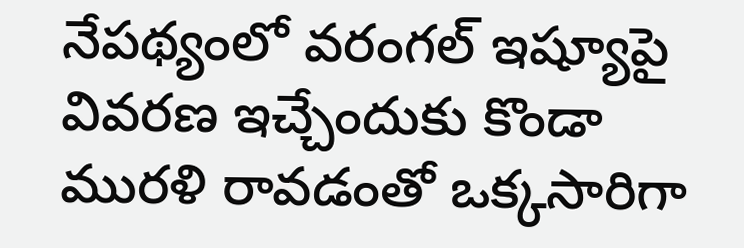నేపథ్యంలో వరంగల్ ఇష్యూపై వివరణ ఇచ్చేందుకు కొండా మురళి రావడంతో ఒక్కసారిగా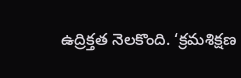ఉద్రిక్తత నెలకొంది. ‘క్రమశిక్షణ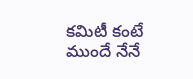కమిటీ కంటే ముందే నేనే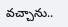వచ్చాను..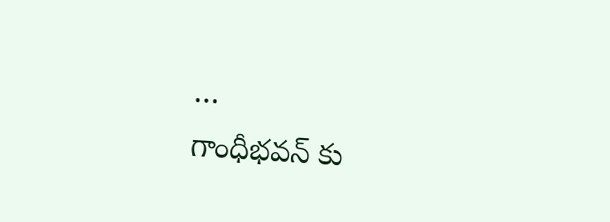…
గాంధీభవన్ కు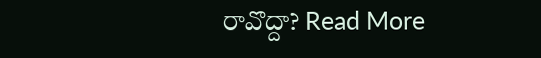రావొద్దా? Read More